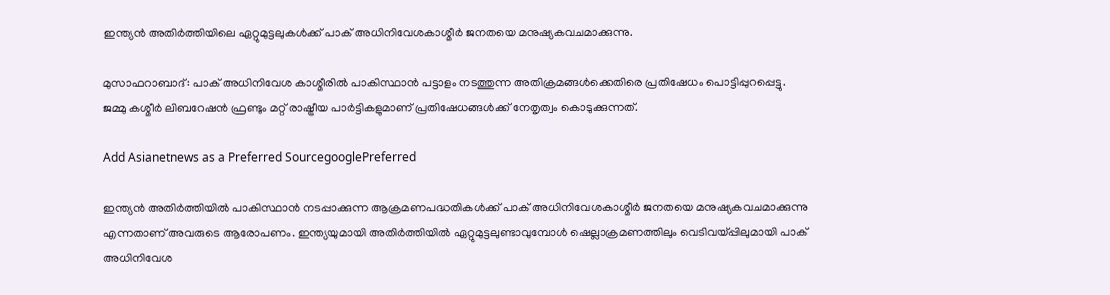ഇന്ത്യന്‍ അതിര്‍ത്തിയിലെ ഏറ്റുമുട്ടലുകള്‍ക്ക് പാക് അധിനിവേശകാശ്മീര്‍ ജനതയെ മനുഷ്യകവചമാക്കുന്നു.

മുസാഫറാബാദ്: പാക് അധിനിവേശ കാശ്മീരില്‍ പാകിസ്ഥാന്‍ പട്ടാളം നടത്തുന്ന അതിക്രമങ്ങള്‍ക്കെതിരെ പ്രതിഷേധം പൊട്ടിപ്പുറപ്പെട്ടു. ജമ്മു കശ്മീര്‍ ലിബറേഷന്‍ ഫ്രണ്ടും മറ്റ് രാഷ്ട്രീയ പാര്‍ട്ടികളുമാണ് പ്രതിഷേധങ്ങള്‍ക്ക് നേതൃത്വം കൊടുക്കുന്നത്.

Add Asianetnews as a Preferred SourcegooglePreferred

ഇന്ത്യന്‍ അതിര്‍ത്തിയില്‍ പാകിസ്ഥാന്‍ നടപ്പാക്കുന്ന ആക്രമണപദ്ധതികള്‍ക്ക് പാക് അധിനിവേശകാശ്മീര്‍ ജനതയെ മനുഷ്യകവചമാക്കുന്നു എന്നതാണ് അവരുടെ ആരോപണം. ഇന്ത്യയുമായി അതിര്‍ത്തിയില്‍ ഏറ്റുമുട്ടലുണ്ടാവുമ്പോള്‍ ഷെല്ലാക്രമണത്തിലും വെടിവയ്പ്പിലുമായി പാക് അധിനിവേശ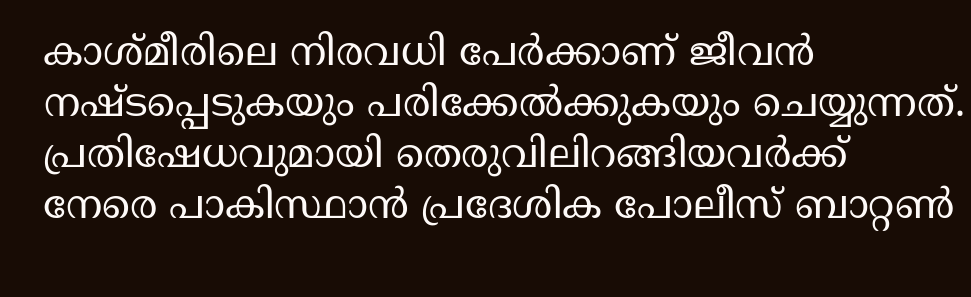കാശ്മീരിലെ നിരവധി പേര്‍ക്കാണ് ജീവന്‍ നഷ്ടപ്പെടുകയും പരിക്കേല്‍ക്കുകയും ചെയ്യുന്നത്. പ്രതിഷേധവുമായി തെരുവിലിറങ്ങിയവര്‍ക്ക് നേരെ പാകിസ്ഥാന്‍ പ്രദേശിക പോലീസ് ബാറ്റണ്‍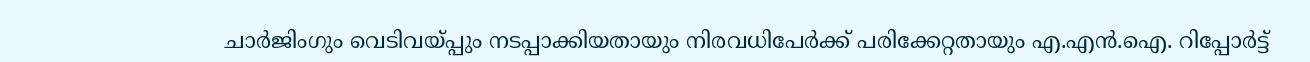ചാര്‍ജിംഗും വെടിവയ്പ്പും നടപ്പാക്കിയതായും നിരവധിപേര്‍ക്ക് പരിക്കേറ്റതായും എ.എന്‍.ഐ. റിപ്പോര്‍ട്ട്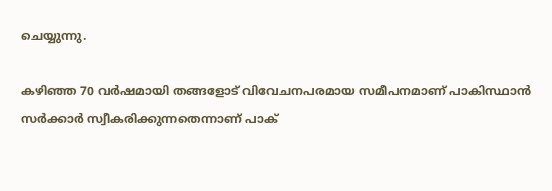ചെയ്യുന്നു.

കഴിഞ്ഞ 70 വര്‍ഷമായി തങ്ങളോട് വിവേചനപരമായ സമീപനമാണ് പാകിസ്ഥാന്‍ സര്‍ക്കാര്‍ സ്വീകരിക്കുന്നതെന്നാണ് പാക്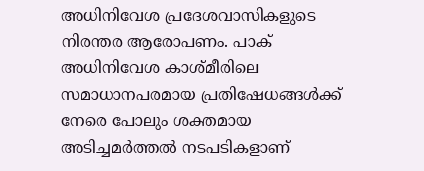അധിനിവേശ പ്രദേശവാസികളുടെ നിരന്തര ആരോപണം. പാക് അധിനിവേശ കാശ്മീരിലെ സമാധാനപരമായ പ്രതിഷേധങ്ങള്‍ക്ക് നേരെ പോലും ശക്തമായ അടിച്ചമര്‍ത്തല്‍ നടപടികളാണ്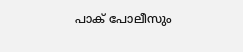പാക് പോലീസും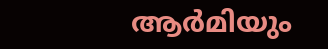ആര്‍മിയും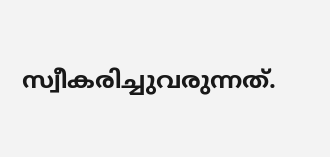സ്വീകരിച്ചുവരുന്നത്.